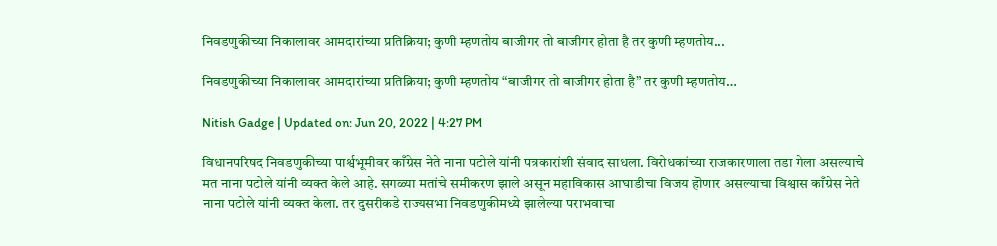निवडणुकीच्या निकालावर आमदारांच्या प्रतिक्रिया; कुणी म्हणतोय बाजीगर तो बाजीगर होता है तर कुणी म्हणतोय...

निवडणुकीच्या निकालावर आमदारांच्या प्रतिक्रिया; कुणी म्हणतोय “बाजीगर तो बाजीगर होता है” तर कुणी म्हणतोय…

Nitish Gadge | Updated on: Jun 20, 2022 | 4:27 PM

विधानपरिषद निवडणुकीच्या पार्श्वभूमीवर काँग्रेस नेते नाना पटोले यांनी पत्रकारांशी संवाद साधला. विरोधकांच्या राजकारणाला तडा गेला असल्याचे मत नाना पटोले यांनी व्यक्त केले आहे. सगळ्या मतांचे समीकरण झाले असून महाविकास आघाडीचा विजय हॊणार असल्याचा विश्वास काँग्रेस नेते नाना पटोले यांनी व्यक्त केला. तर दुसरीकडे राज्यसभा निवडणुकीमध्ये झालेल्या पराभवाचा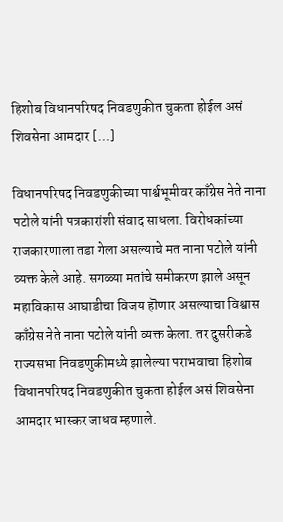हिशोब विधानपरिषद निवडणुकीत चुकता होईल असं शिवसेना आमदार […]

विधानपरिषद निवडणुकीच्या पार्श्वभूमीवर काँग्रेस नेते नाना पटोले यांनी पत्रकारांशी संवाद साधला. विरोधकांच्या राजकारणाला तडा गेला असल्याचे मत नाना पटोले यांनी व्यक्त केले आहे. सगळ्या मतांचे समीकरण झाले असून महाविकास आघाडीचा विजय हॊणार असल्याचा विश्वास काँग्रेस नेते नाना पटोले यांनी व्यक्त केला. तर दुसरीकडे राज्यसभा निवडणुकीमध्ये झालेल्या पराभवाचा हिशोब विधानपरिषद निवडणुकीत चुकता होईल असं शिवसेना आमदार भास्कर जाधव म्हणाले.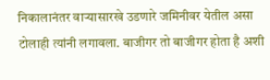निकालानंतर वाऱ्यासारखे उडणारे जमिनीवर येतील असा टोलाही त्यांनी लगावला. बाजीगर तो बाजीगर होता है अशी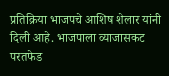प्रतिक्रिया भाजपचे आशिष शेलार यांनी दिली आहे. भाजपाला व्याजासकट परतफेड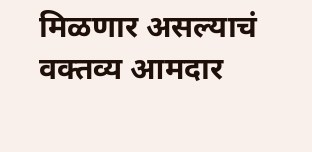मिळणार असल्याचं वक्तव्य आमदार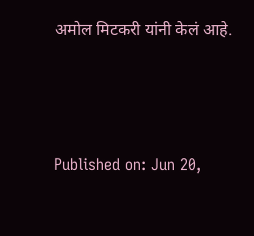अमोल मिटकरी यांनी केलं आहे.



Published on: Jun 20,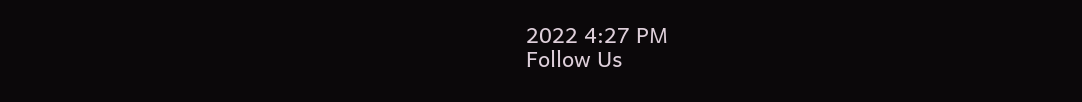2022 4:27 PM
Follow Us